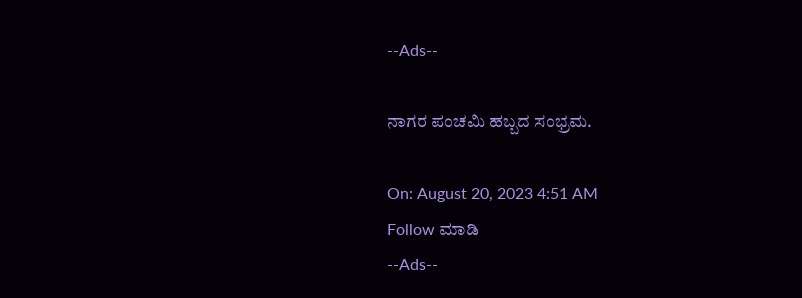--Ads--

ನಾಗರ ಪಂಚಮಿ ಹಬ್ಬದ ಸಂಭ್ರಮ.

On: August 20, 2023 4:51 AM
Follow ಮಾಡಿ
--Ads--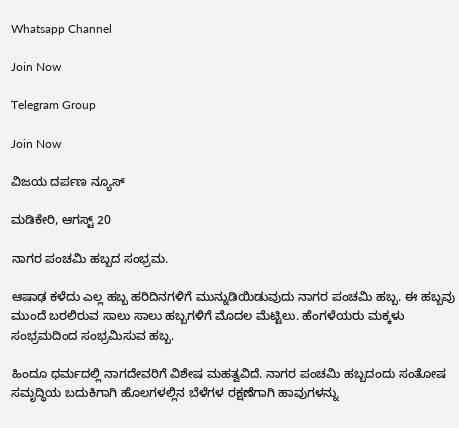Whatsapp Channel

Join Now

Telegram Group

Join Now

ವಿಜಯ ದರ್ಪಣ ನ್ಯೂಸ್

ಮಡಿಕೇರಿ, ಆಗಸ್ಟ್ 20

ನಾಗರ ಪಂಚಮಿ ಹಬ್ಬದ ಸಂಭ್ರಮ.

ಆಷಾಢ ಕಳೆದು ಎಲ್ಲ ಹಬ್ಬ ಹರಿದಿನಗಳಿಗೆ ಮುನ್ನುಡಿಯಿಡುವುದು ನಾಗರ ಪಂಚಮಿ ಹಬ್ಬ. ಈ ಹಬ್ಬವು ಮುಂದೆ ಬರಲಿರುವ ಸಾಲು ಸಾಲು ಹಬ್ಬಗಳಿಗೆ ಮೊದಲ ಮೆಟ್ಟಿಲು. ಹೆಂಗಳೆಯರು ಮಕ್ಕಳು ಸಂಭ್ರಮದಿಂದ ಸಂಭ್ರಮಿಸುವ ಹಬ್ಬ.

ಹಿಂದೂ ಧರ್ಮದಲ್ಲಿ ನಾಗದೇವರಿಗೆ ವಿಶೇಷ ಮಹತ್ವವಿದೆ. ನಾಗರ ಪಂಚಮಿ ಹಬ್ಬದಂದು ಸಂತೋಷ ಸಮೃದ್ಧಿಯ ಬದುಕಿಗಾಗಿ ಹೊಲಗಳಲ್ಲಿನ ಬೆಳೆಗಳ ರಕ್ಷಣೆಗಾಗಿ ಹಾವುಗಳನ್ನು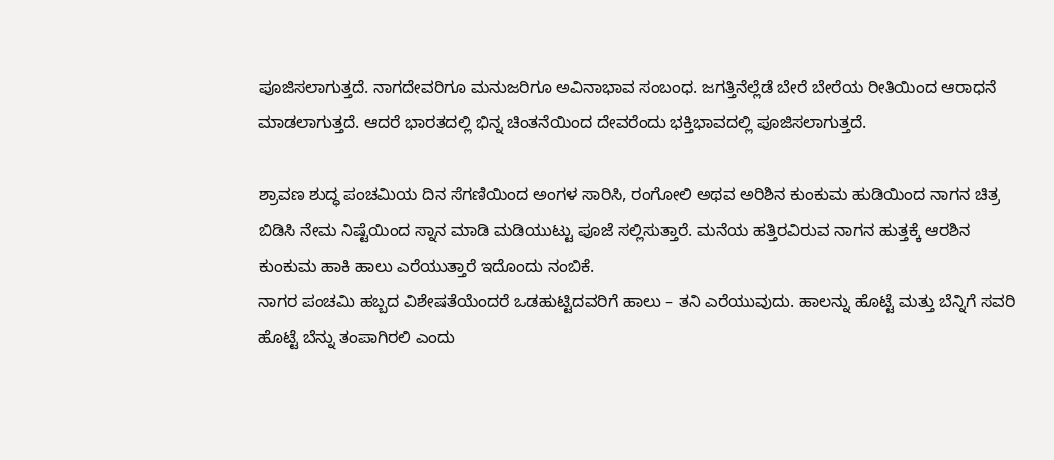ಪೂಜಿಸಲಾಗುತ್ತದೆ. ನಾಗದೇವರಿಗೂ ಮನುಜರಿಗೂ ಅವಿನಾಭಾವ ಸಂಬಂಧ. ಜಗತ್ತಿನೆಲ್ಲೆಡೆ ಬೇರೆ ಬೇರೆಯ ರೀತಿಯಿಂದ ಆರಾಧನೆ ಮಾಡಲಾಗುತ್ತದೆ. ಆದರೆ ಭಾರತದಲ್ಲಿ ಭಿನ್ನ ಚಿಂತನೆಯಿಂದ ದೇವರೆಂದು ಭಕ್ತಿಭಾವದಲ್ಲಿ ಪೂಜಿಸಲಾಗುತ್ತದೆ.

ಶ್ರಾವಣ ಶುದ್ಧ ಪಂಚಮಿಯ ದಿನ ಸೆಗಣಿಯಿಂದ ಅಂಗಳ ಸಾರಿಸಿ, ರಂಗೋಲಿ ಅಥವ ಅರಿಶಿನ ಕುಂಕುಮ ಹುಡಿಯಿಂದ ನಾಗನ ಚಿತ್ರ ಬಿಡಿಸಿ ನೇಮ ನಿಷ್ಟೆಯಿಂದ ಸ್ನಾನ ಮಾಡಿ ಮಡಿಯುಟ್ಟು ಪೂಜೆ ಸಲ್ಲಿಸುತ್ತಾರೆ. ಮನೆಯ ಹತ್ತಿರವಿರುವ ನಾಗನ ಹುತ್ತಕ್ಕೆ ಆರಶಿನ ಕುಂಕುಮ ಹಾಕಿ ಹಾಲು ಎರೆಯುತ್ತಾರೆ ಇದೊಂದು ನಂಬಿಕೆ.
ನಾಗರ ಪಂಚಮಿ ಹಬ್ಬದ ವಿಶೇಷತೆಯೆಂದರೆ ಒಡಹುಟ್ಟಿದವರಿಗೆ ಹಾಲು – ತನಿ ಎರೆಯುವುದು. ಹಾಲನ್ನು ಹೊಟ್ಟೆ ಮತ್ತು ಬೆನ್ನಿಗೆ ಸವರಿ ಹೊಟ್ಟೆ ಬೆನ್ನು ತಂಪಾಗಿರಲಿ ಎಂದು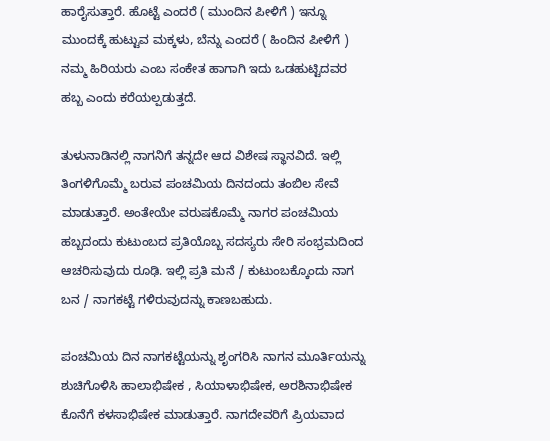ಹಾರೈಸುತ್ತಾರೆ. ಹೊಟ್ಟೆ ಎಂದರೆ ( ಮುಂದಿನ ಪೀಳಿಗೆ ) ಇನ್ನೂ ಮುಂದಕ್ಕೆ ಹುಟ್ಟುವ ಮಕ್ಕಳು, ಬೆನ್ನು ಎಂದರೆ ( ಹಿಂದಿನ ಪೀಳಿಗೆ ) ನಮ್ಮ ಹಿರಿಯರು ಎಂಬ ಸಂಕೇತ ಹಾಗಾಗಿ ಇದು ಒಡಹುಟ್ಟಿದವರ ಹಬ್ಬ ಎಂದು ಕರೆಯಲ್ಪಡುತ್ತದೆ.

ತುಳುನಾಡಿನಲ್ಲಿ ನಾಗನಿಗೆ ತನ್ನದೇ ಆದ ವಿಶೇಷ ಸ್ಥಾನವಿದೆ. ಇಲ್ಲಿ ತಿಂಗಳಿಗೊಮ್ಮೆ ಬರುವ ಪಂಚಮಿಯ ದಿನದಂದು ತಂಬಿಲ ಸೇವೆ ಮಾಡುತ್ತಾರೆ. ಅಂತೇಯೇ ವರುಷಕೊಮ್ಮೆ ನಾಗರ ಪಂಚಮಿಯ ಹಬ್ಬದಂದು ಕುಟುಂಬದ ಪ್ರತಿಯೊಬ್ಬ ಸದಸ್ಯರು ಸೇರಿ ಸಂಭ್ರಮದಿಂದ ಆಚರಿಸುವುದು ರೂಢಿ. ಇಲ್ಲಿ ಪ್ರತಿ ಮನೆ / ಕುಟುಂಬಕ್ಕೊಂದು ನಾಗ ಬನ / ನಾಗಕಟ್ಟೆ ಗಳಿರುವುದನ್ನು ಕಾಣಬಹುದು.

ಪಂಚಮಿಯ ದಿನ ನಾಗಕಟ್ಟೆಯನ್ನು ಶೃಂಗರಿಸಿ ನಾಗನ ಮೂರ್ತಿಯನ್ನು ಶುಚಿಗೊಳಿಸಿ ಹಾಲಾಭಿಷೇಕ , ಸಿಯಾಳಾಭಿಷೇಕ, ಅರಶಿನಾಭಿಷೇಕ ಕೊನೆಗೆ ಕಳಸಾಭಿಷೇಕ ಮಾಡುತ್ತಾರೆ. ನಾಗದೇವರಿಗೆ ಪ್ರಿಯವಾದ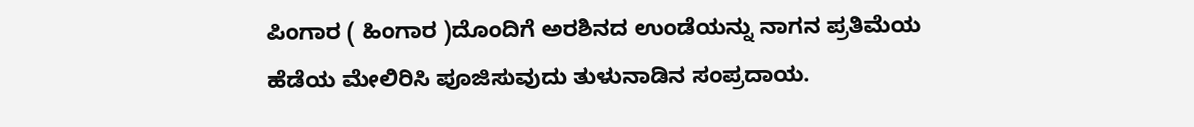ಪಿಂಗಾರ ( ಹಿಂಗಾರ )ದೊಂದಿಗೆ ಅರಶಿನದ ಉಂಡೆಯನ್ನು ನಾಗನ ಪ್ರತಿಮೆಯ ಹೆಡೆಯ ಮೇಲಿರಿಸಿ ಪೂಜಿಸುವುದು ತುಳುನಾಡಿನ ಸಂಪ್ರದಾಯ.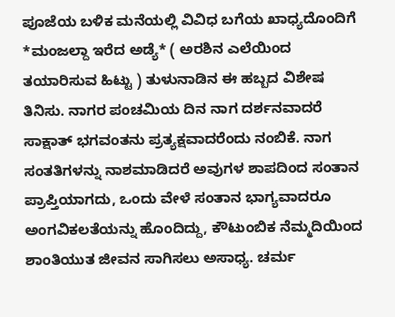ಪೂಜೆಯ ಬಳಿಕ ಮನೆಯಲ್ಲಿ ವಿವಿಧ ಬಗೆಯ ಖಾಧ್ಯದೊಂದಿಗೆ *ಮಂಜಲ್ದಾ ಇರೆದ ಅಡ್ಯೆ* ( ಅರಶಿನ ಎಲೆಯಿಂದ ತಯಾರಿಸುವ ಹಿಟ್ಟು ) ತುಳುನಾಡಿನ ಈ ಹಬ್ಬದ ವಿಶೇಷ ತಿನಿಸು. ನಾಗರ ಪಂಚಮಿಯ ದಿನ ನಾಗ ದರ್ಶನವಾದರೆ ಸಾಕ್ಷಾತ್ ಭಗವಂತನು ಪ್ರತ್ಯಕ್ಷವಾದರೆಂದು ನಂಬಿಕೆ. ನಾಗ ಸಂತತಿಗಳನ್ನು ನಾಶಮಾಡಿದರೆ ಅವುಗಳ ಶಾಪದಿಂದ ಸಂತಾನ ಪ್ರಾಪ್ತಿಯಾಗದು, ಒಂದು ವೇಳೆ ಸಂತಾನ ಭಾಗ್ಯವಾದರೂ ಅಂಗವಿಕಲತೆಯನ್ನು ಹೊಂದಿದ್ದು, ಕೌಟುಂಬಿಕ ನೆಮ್ಮದಿಯಿಂದ ಶಾಂತಿಯುತ ಜೀವನ ಸಾಗಿಸಲು ಅಸಾಧ್ಯ. ಚರ್ಮ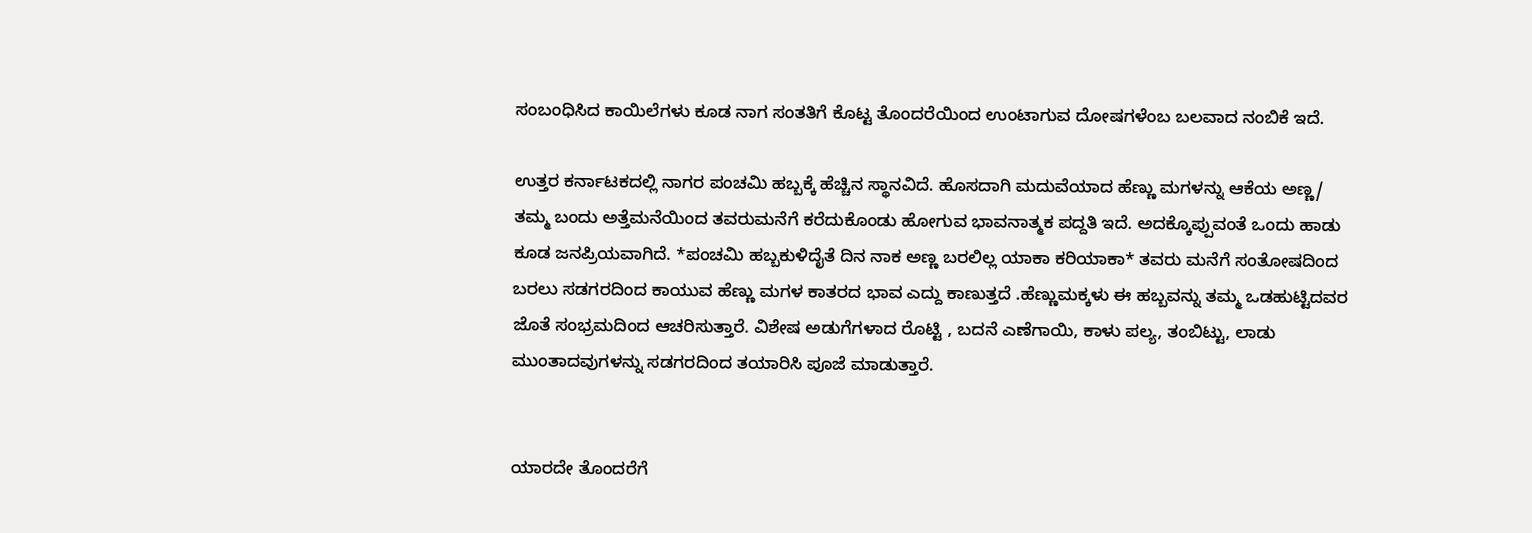ಸಂಬಂಧಿಸಿದ ಕಾಯಿಲೆಗಳು ಕೂಡ ನಾಗ ಸಂತತಿಗೆ ಕೊಟ್ಟ ತೊಂದರೆಯಿಂದ ಉಂಟಾಗುವ ದೋಷಗಳೆಂಬ ಬಲವಾದ ನಂಬಿಕೆ ಇದೆ.

ಉತ್ತರ ಕರ್ನಾಟಕದಲ್ಲಿ ನಾಗರ ಪಂಚಮಿ ಹಬ್ಬಕ್ಕೆ ಹೆಚ್ಚಿನ ಸ್ಥಾನವಿದೆ. ಹೊಸದಾಗಿ ಮದುವೆಯಾದ ಹೆಣ್ಣು ಮಗಳನ್ನು ಆಕೆಯ ಅಣ್ಣ/ ತಮ್ಮ ಬಂದು ಅತ್ತೆಮನೆಯಿಂದ ತವರುಮನೆಗೆ ಕರೆದುಕೊಂಡು ಹೋಗುವ ಭಾವನಾತ್ಮಕ ಪದ್ದತಿ ಇದೆ. ಅದಕ್ಕೊಪ್ಪುವಂತೆ ಒಂದು ಹಾಡು ಕೂಡ ಜನಪ್ರಿಯವಾಗಿದೆ. *ಪಂಚಮಿ ಹಬ್ಬಕುಳಿದೈತೆ ದಿನ ನಾಕ ಅಣ್ಣ ಬರಲಿಲ್ಲ ಯಾಕಾ ಕರಿಯಾಕಾ* ತವರು ಮನೆಗೆ ಸಂತೋಷದಿಂದ ಬರಲು ಸಡಗರದಿಂದ ಕಾಯುವ ಹೆಣ್ಣು ಮಗಳ ಕಾತರದ ಭಾವ ಎದ್ದು ಕಾಣುತ್ತದೆ .ಹೆಣ್ಣುಮಕ್ಕಳು ಈ ಹಬ್ಬವನ್ನು ತಮ್ಮ ಒಡಹುಟ್ಟಿದವರ ಜೊತೆ ಸಂಭ್ರಮದಿಂದ ಆಚರಿಸುತ್ತಾರೆ. ವಿಶೇಷ ಅಡುಗೆಗಳಾದ ರೊಟ್ಟಿ , ಬದನೆ ಎಣೆಗಾಯಿ, ಕಾಳು ಪಲ್ಯ, ತಂಬಿಟ್ಟು, ಲಾಡು ಮುಂತಾದವುಗಳನ್ನು ಸಡಗರದಿಂದ ತಯಾರಿಸಿ ಪೂಜೆ ಮಾಡುತ್ತಾರೆ.


ಯಾರದೇ ತೊಂದರೆಗೆ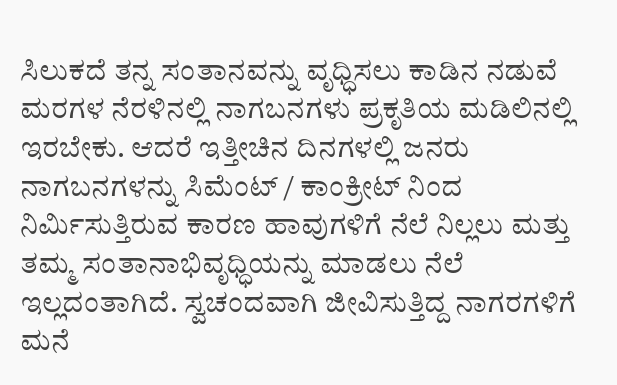ಸಿಲುಕದೆ ತನ್ನ ಸಂತಾನವನ್ನು ವೃಧ್ಧಿಸಲು ಕಾಡಿನ ನಡುವೆ ಮರಗಳ ನೆರಳಿನಲ್ಲಿ ನಾಗಬನಗಳು ಪ್ರಕೃತಿಯ ಮಡಿಲಿನಲ್ಲಿ ಇರಬೇಕು. ಆದರೆ ಇತ್ತೀಚಿನ ದಿನಗಳಲ್ಲಿ ಜನರು ನಾಗಬನಗಳನ್ನು ಸಿಮೆಂಟ್ / ಕಾಂಕ್ರೀಟ್ ನಿಂದ ನಿರ್ಮಿಸುತ್ತಿರುವ ಕಾರಣ ಹಾವುಗಳಿಗೆ ನೆಲೆ ನಿಲ್ಲಲು ಮತ್ತು ತಮ್ಮ ಸಂತಾನಾಭಿವೃಧ್ಧಿಯನ್ನು ಮಾಡಲು ನೆಲೆ ಇಲ್ಲದಂತಾಗಿದೆ. ಸ್ವಚಂದವಾಗಿ ಜೀವಿಸುತ್ತಿದ್ದ ನಾಗರಗಳಿಗೆ ಮನೆ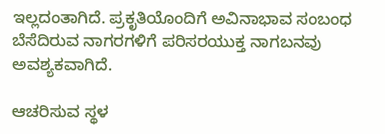ಇಲ್ಲದಂತಾಗಿದೆ. ಪ್ರಕೃತಿಯೊಂದಿಗೆ ಅವಿನಾಭಾವ ಸಂಬಂಧ ಬೆಸೆದಿರುವ ನಾಗರಗಳಿಗೆ ಪರಿಸರಯುಕ್ತ ನಾಗಬನವು ಅವಶ್ಯಕವಾಗಿದೆ.

ಆಚರಿಸುವ ಸ್ಥಳ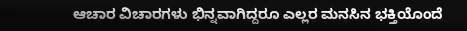ಆಚಾರ ವಿಚಾರಗಳು ಭಿನ್ನವಾಗಿದ್ದರೂ ಎಲ್ಲರ ಮನಸಿನ ಭಕ್ತಿಯೊಂದೆ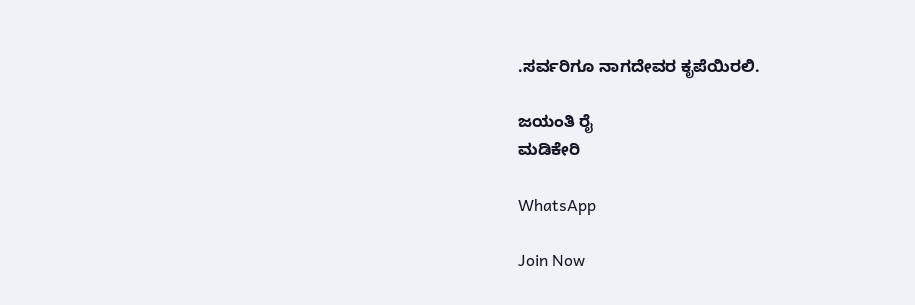.ಸರ್ವರಿಗೂ ನಾಗದೇವರ ಕೃಪೆಯಿರಲಿ.

ಜಯಂತಿ ರೈ
ಮಡಿಕೇರಿ

WhatsApp

Join Now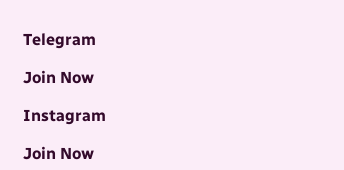Telegram

Join Now

Instagram

Join Now